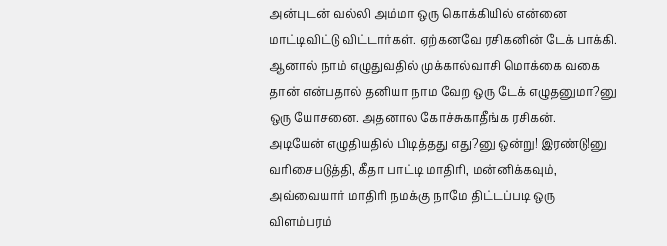அன்புடன் வல்லி அம்மா ஒரு கொக்கியில் என்னை மாட்டிவிட்டு விட்டார்கள். ஏற்கனவே ரசிகனின் டேக் பாக்கி. ஆனால் நாம் எழுதுவதில் முக்கால்வாசி மொக்கை வகை தான் என்பதால் தனியா நாம வேற ஒரு டேக் எழுதனுமா?னு ஒரு யோசனை. அதனால கோச்சுகாதீங்க ரசிகன்.
அடியேன் எழுதியதில் பிடித்தது எது?னு ஒன்று! இரண்டு!னு வரிசைபடுத்தி, கீதா பாட்டி மாதிரி, மன்னிக்கவும், அவ்வையார் மாதிரி நமக்கு நாமே திட்டப்படி ஒரு விளம்பரம்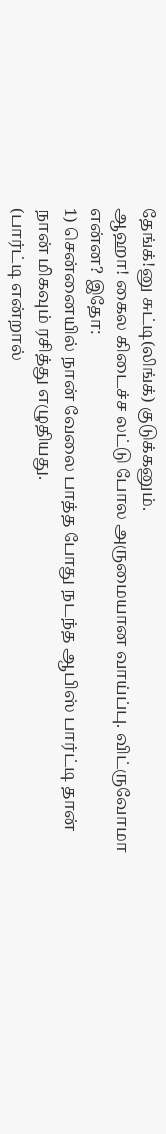தேங்க்!னு சுட்டி(லிங்க்) குடுக்கனும்.
ஆஹா! கைல கிடைச்ச லட்டு போல அருமையான வாய்ப்பு. விட்ருவோமா என்ன? இதோ:
1) சென்னையில் நான் வேலை பாத்த போது நடந்த ஆபிஸ் பார்ட்டி தான் நான் மிகவும் ரசித்து எழுதியது.
(பார்ட்டி என்றால்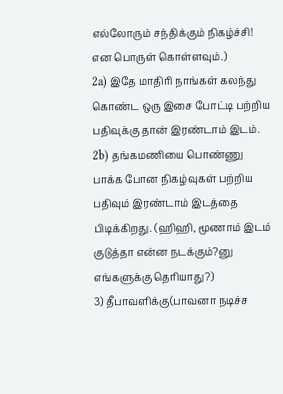எல்லோரும் சந்திக்கும் நிகழ்ச்சி! என பொருள் கொள்ளவும்.)
2a) இதே மாதிரி நாங்கள் கலந்து கொண்ட ஒரு இசை போட்டி பற்றிய பதிவுக்கு தான் இரண்டாம் இடம்.
2b) தங்கமணியை பொண்ணு பாக்க போன நிகழ்வுகள் பற்றிய பதிவும் இரண்டாம் இடத்தை பிடிக்கிறது. (ஹிஹி, மூணாம் இடம் குடுத்தா என்ன நடக்கும்?னு எங்களுக்கு தெரியாது?)
3) தீபாவளிக்கு(பாவனா நடிச்ச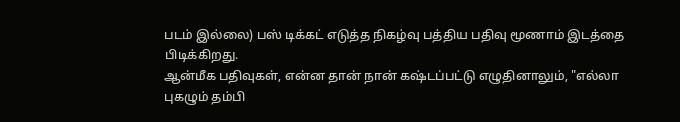படம் இல்லை) பஸ் டிக்கட் எடுத்த நிகழ்வு பத்திய பதிவு மூணாம் இடத்தை பிடிக்கிறது.
ஆன்மீக பதிவுகள், என்ன தான் நான் கஷ்டப்பட்டு எழுதினாலும், "எல்லா புகழும் தம்பி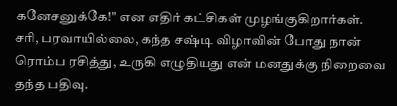கனேசனுக்கே!" என எதிர் கட்சிகள் முழங்குகிறார்கள்.
சரி, பரவாயில்லை, கந்த சஷ்டி விழாவின் போது நான் ரொம்ப ரசித்து, உருகி எழுதியது என் மனதுக்கு நிறைவை தந்த பதிவு.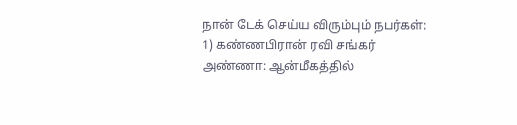நான் டேக் செய்ய விரும்பும் நபர்கள்:
1) கண்ணபிரான் ரவி சங்கர் அண்ணா: ஆன்மீகத்தில்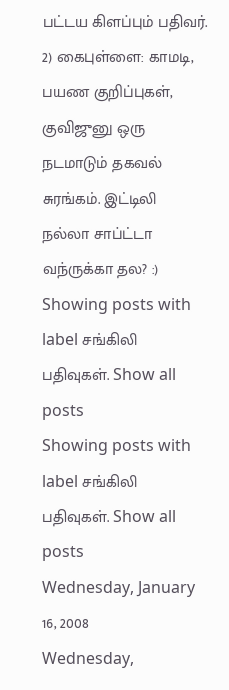பட்டய கிளப்பும் பதிவர்.
2) கைபுள்ளை: காமடி, பயண குறிப்புகள், குவிஜுனு ஒரு நடமாடும் தகவல் சுரங்கம். இட்டிலி நல்லா சாப்ட்டா வந்ருக்கா தல? :)
Showing posts with label சங்கிலி பதிவுகள். Show all posts
Showing posts with label சங்கிலி பதிவுகள். Show all posts
Wednesday, January 16, 2008
Wednesday,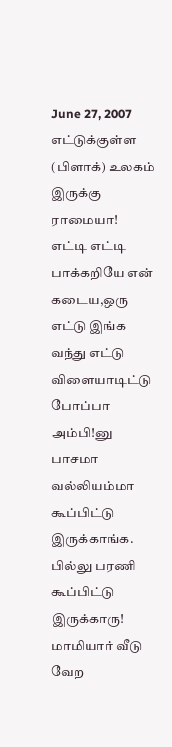June 27, 2007
எட்டுக்குள்ள (பிளாக்) உலகம் இருக்கு ராமையா!
எட்டி எட்டி பாக்கறியே என் கடைய,ஒரு எட்டு இங்க வந்து எட்டு விளையாடிட்டு போப்பா அம்பி!னு பாசமா வல்லியம்மா கூப்பிட்டு இருக்காங்க. பில்லு பரணி கூப்பிட்டு இருக்காரு! மாமியார் வீடு வேற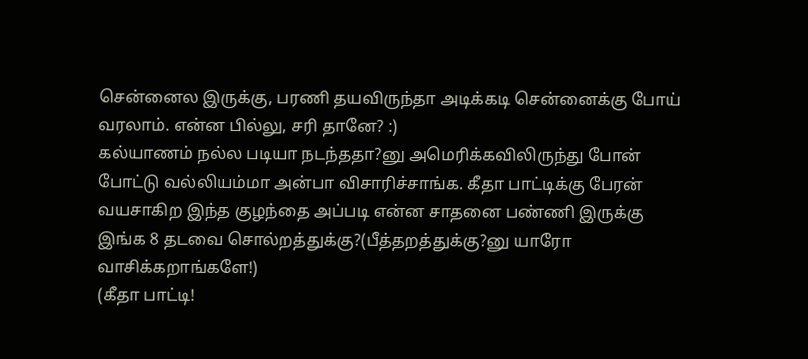சென்னைல இருக்கு, பரணி தயவிருந்தா அடிக்கடி சென்னைக்கு போய் வரலாம். என்ன பில்லு, சரி தானே? :)
கல்யாணம் நல்ல படியா நடந்ததா?னு அமெரிக்கவிலிருந்து போன் போட்டு வல்லியம்மா அன்பா விசாரிச்சாங்க. கீதா பாட்டிக்கு பேரன் வயசாகிற இந்த குழந்தை அப்படி என்ன சாதனை பண்ணி இருக்கு இங்க 8 தடவை சொல்றத்துக்கு?(பீத்தறத்துக்கு?னு யாரோ வாசிக்கறாங்களே!)
(கீதா பாட்டி!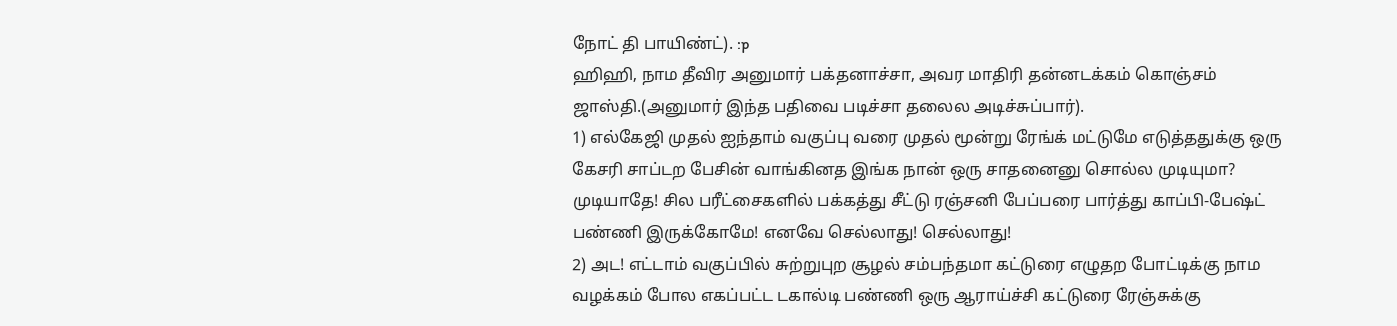நோட் தி பாயிண்ட்). :p
ஹிஹி, நாம தீவிர அனுமார் பக்தனாச்சா, அவர மாதிரி தன்னடக்கம் கொஞ்சம் ஜாஸ்தி.(அனுமார் இந்த பதிவை படிச்சா தலைல அடிச்சுப்பார்).
1) எல்கேஜி முதல் ஐந்தாம் வகுப்பு வரை முதல் மூன்று ரேங்க் மட்டுமே எடுத்ததுக்கு ஒரு கேசரி சாப்டற பேசின் வாங்கினத இங்க நான் ஒரு சாதனைனு சொல்ல முடியுமா?
முடியாதே! சில பரீட்சைகளில் பக்கத்து சீட்டு ரஞ்சனி பேப்பரை பார்த்து காப்பி-பேஷ்ட் பண்ணி இருக்கோமே! எனவே செல்லாது! செல்லாது!
2) அட! எட்டாம் வகுப்பில் சுற்றுபுற சூழல் சம்பந்தமா கட்டுரை எழுதற போட்டிக்கு நாம வழக்கம் போல எகப்பட்ட டகால்டி பண்ணி ஒரு ஆராய்ச்சி கட்டுரை ரேஞ்சுக்கு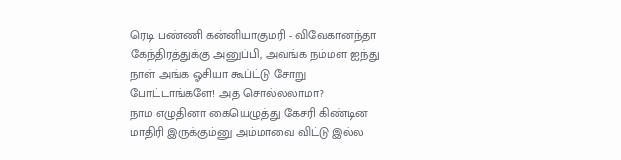ரெடி பண்ணி கன்னியாகுமரி - விவேகானந்தா கேந்திரத்துக்கு அனுப்பி, அவங்க நம்மள ஐந்து நாள் அங்க ஓசியா கூப்ட்டு சோறு போட்டாங்களே! அத சொல்லலாமா?
நாம எழுதினா கையெழுத்து கேசரி கிண்டின மாதிரி இருக்கும்னு அம்மாவை விட்டு இல்ல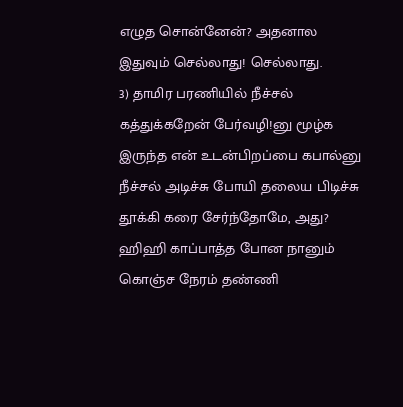எழுத சொன்னேன்? அதனால இதுவும் செல்லாது! செல்லாது.
3) தாமிர பரணியில் நீச்சல் கத்துக்கறேன் பேர்வழி!னு மூழ்க இருந்த என் உடன்பிறப்பை கபால்னு நீச்சல் அடிச்சு போயி தலைய பிடிச்சு தூக்கி கரை சேர்ந்தோமே, அது?
ஹிஹி காப்பாத்த போன நானும் கொஞ்ச நேரம் தண்ணி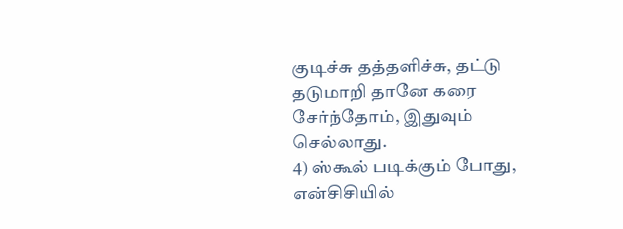குடிச்சு தத்தளிச்சு, தட்டு தடுமாறி தானே கரை சேர்ந்தோம், இதுவும் செல்லாது.
4) ஸ்கூல் படிக்கும் போது, என்சிசியில்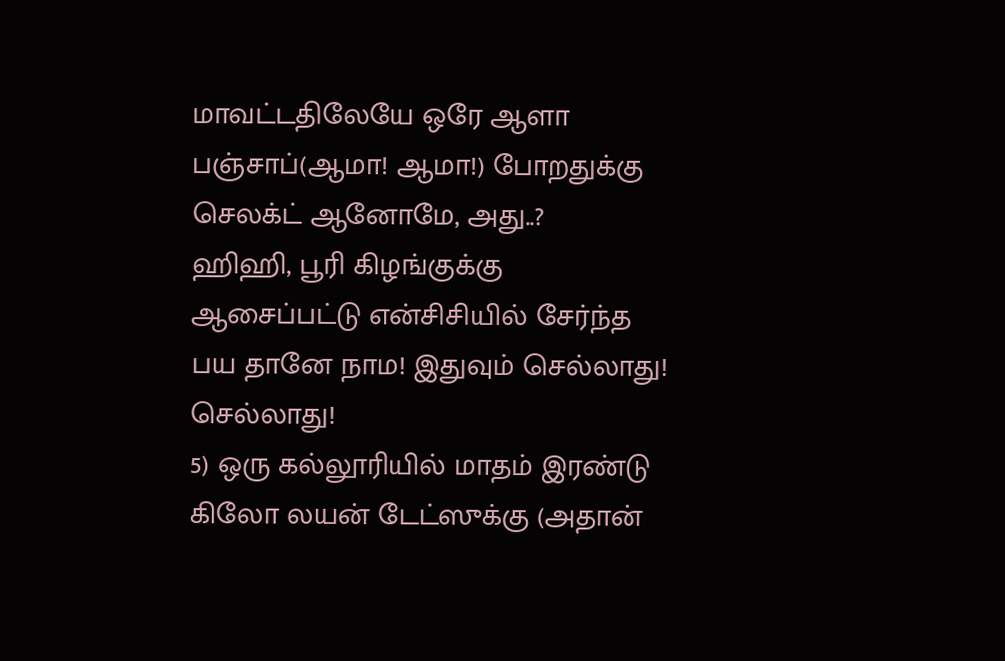மாவட்டதிலேயே ஒரே ஆளா பஞ்சாப்(ஆமா! ஆமா!) போறதுக்கு செலக்ட் ஆனோமே, அது..?
ஹிஹி, பூரி கிழங்குக்கு ஆசைப்பட்டு என்சிசியில் சேர்ந்த பய தானே நாம! இதுவும் செல்லாது! செல்லாது!
5) ஒரு கல்லூரியில் மாதம் இரண்டு கிலோ லயன் டேட்ஸுக்கு (அதான்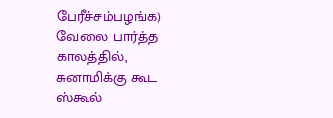பேரீச்சம்பழங்க) வேலை பார்த்த காலத்தில், சுனாமிக்கு கூட ஸ்கூல்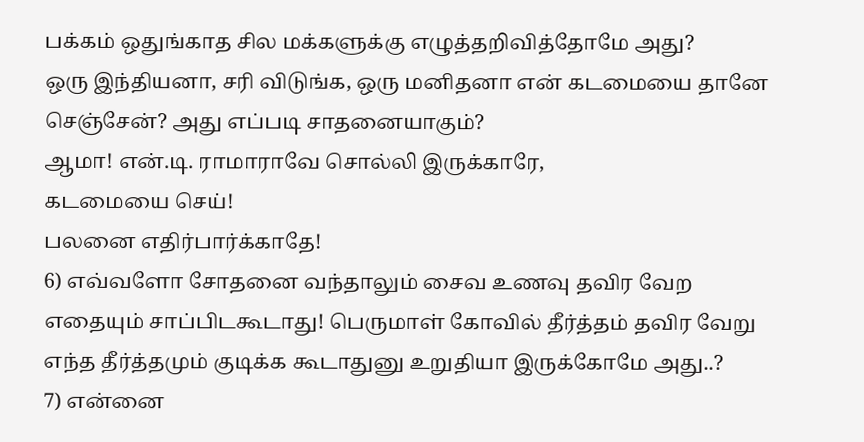பக்கம் ஒதுங்காத சில மக்களுக்கு எழுத்தறிவித்தோமே அது?
ஒரு இந்தியனா, சரி விடுங்க, ஒரு மனிதனா என் கடமையை தானே செஞ்சேன்? அது எப்படி சாதனையாகும்?
ஆமா! என்.டி. ராமாராவே சொல்லி இருக்காரே,
கடமையை செய்!
பலனை எதிர்பார்க்காதே!
6) எவ்வளோ சோதனை வந்தாலும் சைவ உணவு தவிர வேற எதையும் சாப்பிடகூடாது! பெருமாள் கோவில் தீர்த்தம் தவிர வேறு எந்த தீர்த்தமும் குடிக்க கூடாதுனு உறுதியா இருக்கோமே அது..?
7) என்னை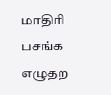மாதிரி பசங்க எழுதற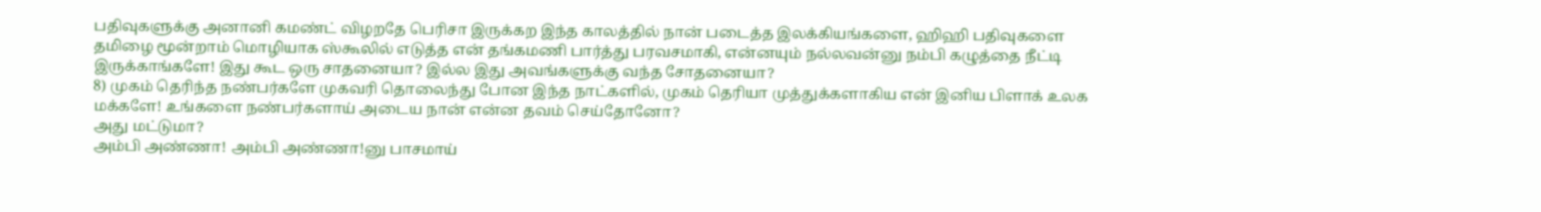பதிவுகளுக்கு அனானி கமண்ட் விழறதே பெரிசா இருக்கற இந்த காலத்தில் நான் படைத்த இலக்கியங்களை, ஹிஹி பதிவுகளை தமிழை மூன்றாம் மொழியாக ஸ்கூலில் எடுத்த என் தங்கமணி பார்த்து பரவசமாகி, என்னயும் நல்லவன்னு நம்பி கழுத்தை நீட்டி இருக்காங்களே! இது கூட ஒரு சாதனையா? இல்ல இது அவங்களுக்கு வந்த சோதனையா?
8) முகம் தெரிந்த நண்பர்களே முகவரி தொலைந்து போன இந்த நாட்களில், முகம் தெரியா முத்துக்களாகிய என் இனிய பிளாக் உலக மக்களே! உங்களை நண்பர்களாய் அடைய நான் என்ன தவம் செய்தோனோ?
அது மட்டுமா?
அம்பி அண்ணா! அம்பி அண்ணா!னு பாசமாய்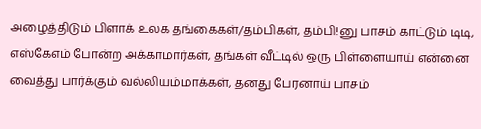அழைத்திடும் பிளாக் உலக தங்கைகள்/தம்பிகள், தம்பி!னு பாசம் காட்டும் டிடி, எஸ்கேஎம் போன்ற அக்காமார்கள், தங்கள் வீட்டில் ஒரு பிள்ளையாய் என்னை வைத்து பார்க்கும் வல்லியம்மாக்கள், தனது பேரனாய் பாசம்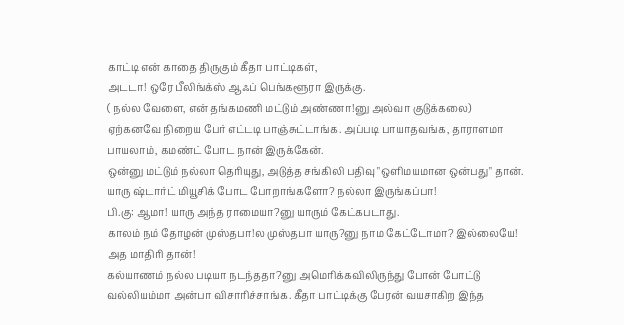காட்டி என் காதை திருகும் கீதா பாட்டிகள்,
அடடா! ஒரே பீலிங்க்ஸ் ஆஃப் பெங்களூரா இருக்கு.
( நல்ல வேளை, என் தங்கமணி மட்டும் அண்ணா!னு அல்வா குடுக்கலை)
ஏற்கனவே நிறைய பேர் எட்டடி பாஞ்சுட்டாங்க. அப்படி பாயாதவங்க, தாராளமா பாயலாம், கமண்ட் போட நான் இருக்கேன்.
ஒன்னு மட்டும் நல்லா தெரியுது, அடுத்த சங்கிலி பதிவு "ஒளிமயமான ஒன்பது" தான். யாரு ஷ்டார்ட் மியூசிக் போட போறாங்களோ? நல்லா இருங்கப்பா!
பி.கு: ஆமா! யாரு அந்த ராமையா?னு யாரும் கேட்கபடாது.
காலம் நம் தோழன் முஸ்தபா!ல முஸ்தபா யாரு?னு நாம கேட்டோமா? இல்லையே! அத மாதிரி தான்!
கல்யாணம் நல்ல படியா நடந்ததா?னு அமெரிக்கவிலிருந்து போன் போட்டு வல்லியம்மா அன்பா விசாரிச்சாங்க. கீதா பாட்டிக்கு பேரன் வயசாகிற இந்த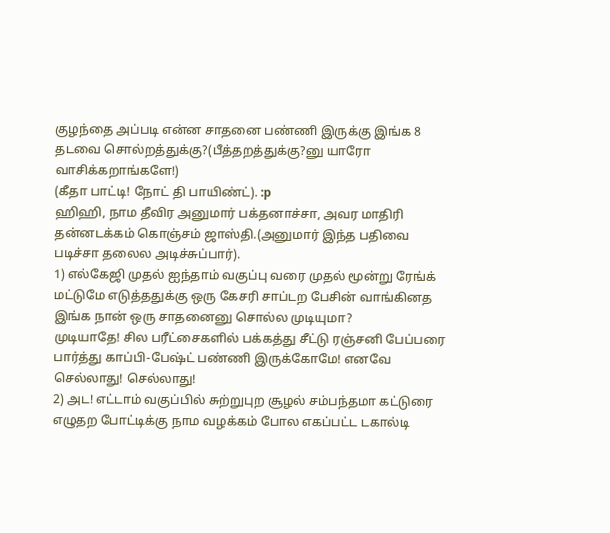குழந்தை அப்படி என்ன சாதனை பண்ணி இருக்கு இங்க 8 தடவை சொல்றத்துக்கு?(பீத்தறத்துக்கு?னு யாரோ வாசிக்கறாங்களே!)
(கீதா பாட்டி! நோட் தி பாயிண்ட்). :p
ஹிஹி, நாம தீவிர அனுமார் பக்தனாச்சா, அவர மாதிரி தன்னடக்கம் கொஞ்சம் ஜாஸ்தி.(அனுமார் இந்த பதிவை படிச்சா தலைல அடிச்சுப்பார்).
1) எல்கேஜி முதல் ஐந்தாம் வகுப்பு வரை முதல் மூன்று ரேங்க் மட்டுமே எடுத்ததுக்கு ஒரு கேசரி சாப்டற பேசின் வாங்கினத இங்க நான் ஒரு சாதனைனு சொல்ல முடியுமா?
முடியாதே! சில பரீட்சைகளில் பக்கத்து சீட்டு ரஞ்சனி பேப்பரை பார்த்து காப்பி-பேஷ்ட் பண்ணி இருக்கோமே! எனவே செல்லாது! செல்லாது!
2) அட! எட்டாம் வகுப்பில் சுற்றுபுற சூழல் சம்பந்தமா கட்டுரை எழுதற போட்டிக்கு நாம வழக்கம் போல எகப்பட்ட டகால்டி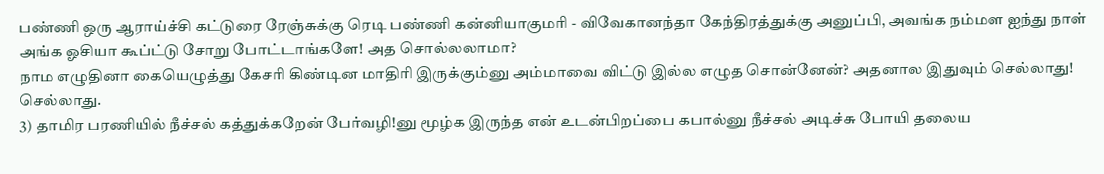பண்ணி ஒரு ஆராய்ச்சி கட்டுரை ரேஞ்சுக்கு ரெடி பண்ணி கன்னியாகுமரி - விவேகானந்தா கேந்திரத்துக்கு அனுப்பி, அவங்க நம்மள ஐந்து நாள் அங்க ஓசியா கூப்ட்டு சோறு போட்டாங்களே! அத சொல்லலாமா?
நாம எழுதினா கையெழுத்து கேசரி கிண்டின மாதிரி இருக்கும்னு அம்மாவை விட்டு இல்ல எழுத சொன்னேன்? அதனால இதுவும் செல்லாது! செல்லாது.
3) தாமிர பரணியில் நீச்சல் கத்துக்கறேன் பேர்வழி!னு மூழ்க இருந்த என் உடன்பிறப்பை கபால்னு நீச்சல் அடிச்சு போயி தலைய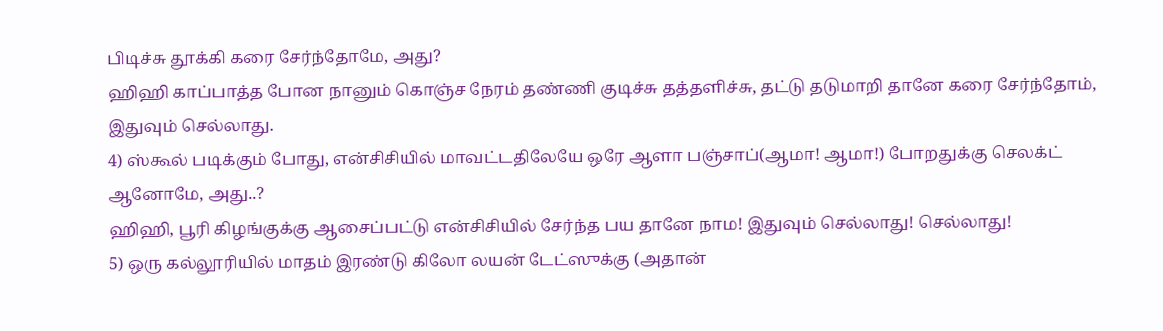பிடிச்சு தூக்கி கரை சேர்ந்தோமே, அது?
ஹிஹி காப்பாத்த போன நானும் கொஞ்ச நேரம் தண்ணி குடிச்சு தத்தளிச்சு, தட்டு தடுமாறி தானே கரை சேர்ந்தோம், இதுவும் செல்லாது.
4) ஸ்கூல் படிக்கும் போது, என்சிசியில் மாவட்டதிலேயே ஒரே ஆளா பஞ்சாப்(ஆமா! ஆமா!) போறதுக்கு செலக்ட் ஆனோமே, அது..?
ஹிஹி, பூரி கிழங்குக்கு ஆசைப்பட்டு என்சிசியில் சேர்ந்த பய தானே நாம! இதுவும் செல்லாது! செல்லாது!
5) ஒரு கல்லூரியில் மாதம் இரண்டு கிலோ லயன் டேட்ஸுக்கு (அதான்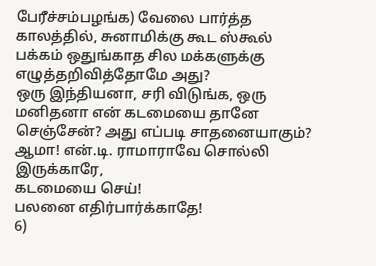பேரீச்சம்பழங்க) வேலை பார்த்த காலத்தில், சுனாமிக்கு கூட ஸ்கூல் பக்கம் ஒதுங்காத சில மக்களுக்கு எழுத்தறிவித்தோமே அது?
ஒரு இந்தியனா, சரி விடுங்க, ஒரு மனிதனா என் கடமையை தானே செஞ்சேன்? அது எப்படி சாதனையாகும்?
ஆமா! என்.டி. ராமாராவே சொல்லி இருக்காரே,
கடமையை செய்!
பலனை எதிர்பார்க்காதே!
6)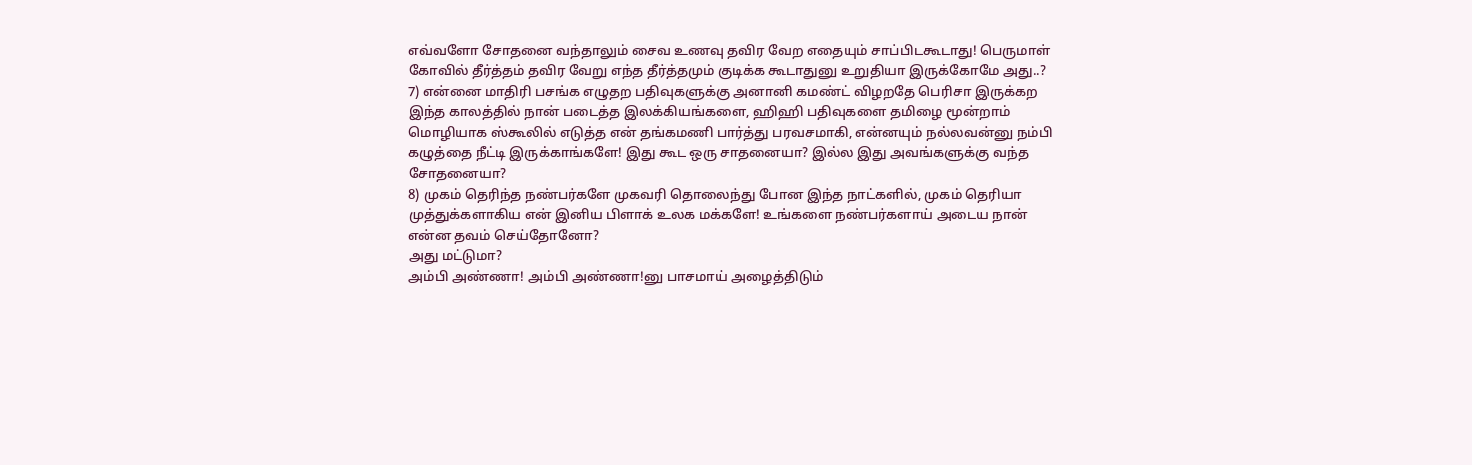எவ்வளோ சோதனை வந்தாலும் சைவ உணவு தவிர வேற எதையும் சாப்பிடகூடாது! பெருமாள் கோவில் தீர்த்தம் தவிர வேறு எந்த தீர்த்தமும் குடிக்க கூடாதுனு உறுதியா இருக்கோமே அது..?
7) என்னை மாதிரி பசங்க எழுதற பதிவுகளுக்கு அனானி கமண்ட் விழறதே பெரிசா இருக்கற இந்த காலத்தில் நான் படைத்த இலக்கியங்களை, ஹிஹி பதிவுகளை தமிழை மூன்றாம் மொழியாக ஸ்கூலில் எடுத்த என் தங்கமணி பார்த்து பரவசமாகி, என்னயும் நல்லவன்னு நம்பி கழுத்தை நீட்டி இருக்காங்களே! இது கூட ஒரு சாதனையா? இல்ல இது அவங்களுக்கு வந்த சோதனையா?
8) முகம் தெரிந்த நண்பர்களே முகவரி தொலைந்து போன இந்த நாட்களில், முகம் தெரியா முத்துக்களாகிய என் இனிய பிளாக் உலக மக்களே! உங்களை நண்பர்களாய் அடைய நான் என்ன தவம் செய்தோனோ?
அது மட்டுமா?
அம்பி அண்ணா! அம்பி அண்ணா!னு பாசமாய் அழைத்திடும்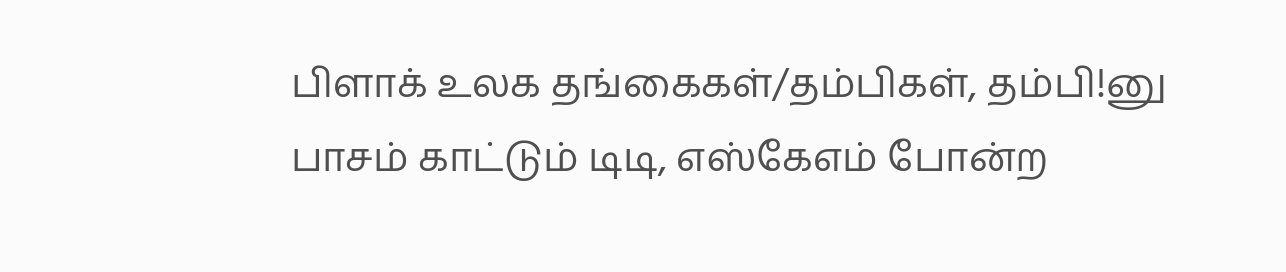பிளாக் உலக தங்கைகள்/தம்பிகள், தம்பி!னு பாசம் காட்டும் டிடி, எஸ்கேஎம் போன்ற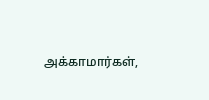அக்காமார்கள்,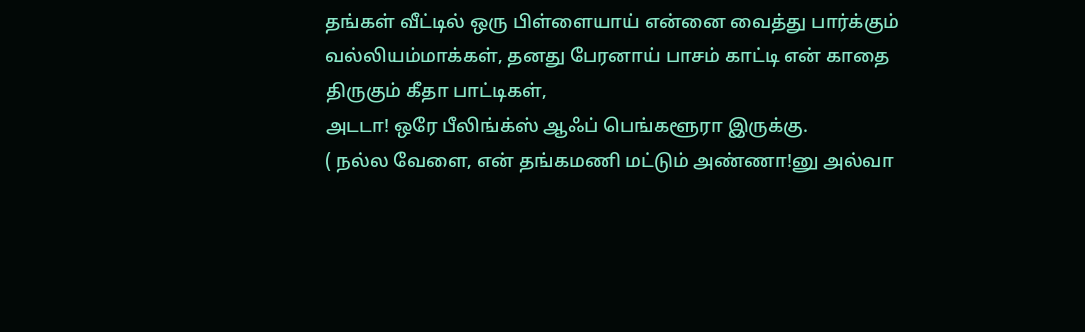தங்கள் வீட்டில் ஒரு பிள்ளையாய் என்னை வைத்து பார்க்கும் வல்லியம்மாக்கள், தனது பேரனாய் பாசம் காட்டி என் காதை திருகும் கீதா பாட்டிகள்,
அடடா! ஒரே பீலிங்க்ஸ் ஆஃப் பெங்களூரா இருக்கு.
( நல்ல வேளை, என் தங்கமணி மட்டும் அண்ணா!னு அல்வா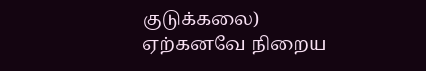குடுக்கலை)
ஏற்கனவே நிறைய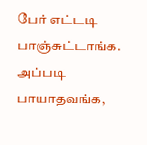பேர் எட்டடி பாஞ்சுட்டாங்க. அப்படி பாயாதவங்க,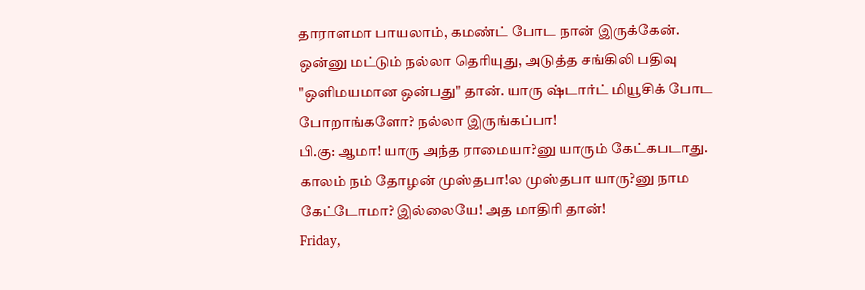தாராளமா பாயலாம், கமண்ட் போட நான் இருக்கேன்.
ஒன்னு மட்டும் நல்லா தெரியுது, அடுத்த சங்கிலி பதிவு "ஒளிமயமான ஒன்பது" தான். யாரு ஷ்டார்ட் மியூசிக் போட போறாங்களோ? நல்லா இருங்கப்பா!
பி.கு: ஆமா! யாரு அந்த ராமையா?னு யாரும் கேட்கபடாது.
காலம் நம் தோழன் முஸ்தபா!ல முஸ்தபா யாரு?னு நாம கேட்டோமா? இல்லையே! அத மாதிரி தான்!
Friday,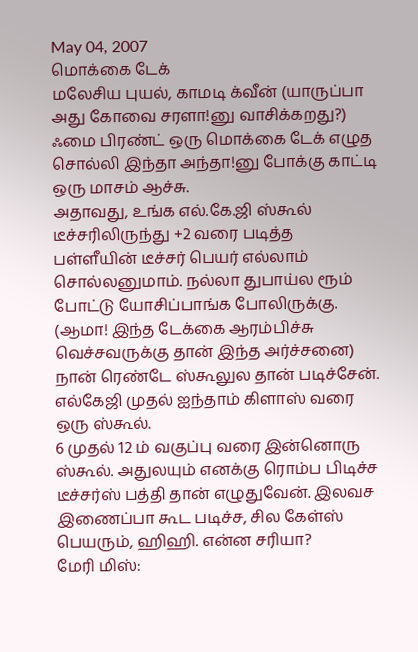May 04, 2007
மொக்கை டேக்
மலேசிய புயல், காமடி க்வீன் (யாருப்பா அது கோவை சரளா!னு வாசிக்கறது?) ஃமை பிரண்ட் ஒரு மொக்கை டேக் எழுத சொல்லி இந்தா அந்தா!னு போக்கு காட்டி ஒரு மாசம் ஆச்சு.
அதாவது, உங்க எல்.கே.ஜி ஸ்கூல் டீச்சரிலிருந்து +2 வரை படித்த பள்ளீயின் டீச்சர் பெயர் எல்லாம் சொல்லனுமாம். நல்லா துபாய்ல ரூம் போட்டு யோசிப்பாங்க போலிருக்கு. (ஆமா! இந்த டேக்கை ஆரம்பிச்சு வெச்சவருக்கு தான் இந்த அர்ச்சனை)
நான் ரெண்டே ஸ்கூலுல தான் படிச்சேன்.
எல்கேஜி முதல் ஐந்தாம் கிளாஸ் வரை ஒரு ஸ்கூல்.
6 முதல் 12 ம் வகுப்பு வரை இன்னொரு ஸ்கூல். அதுலயும் எனக்கு ரொம்ப பிடிச்ச டீச்சர்ஸ் பத்தி தான் எழுதுவேன். இலவச இணைப்பா கூட படிச்ச, சில கேள்ஸ் பெயரும், ஹிஹி. என்ன சரியா?
மேரி மிஸ்: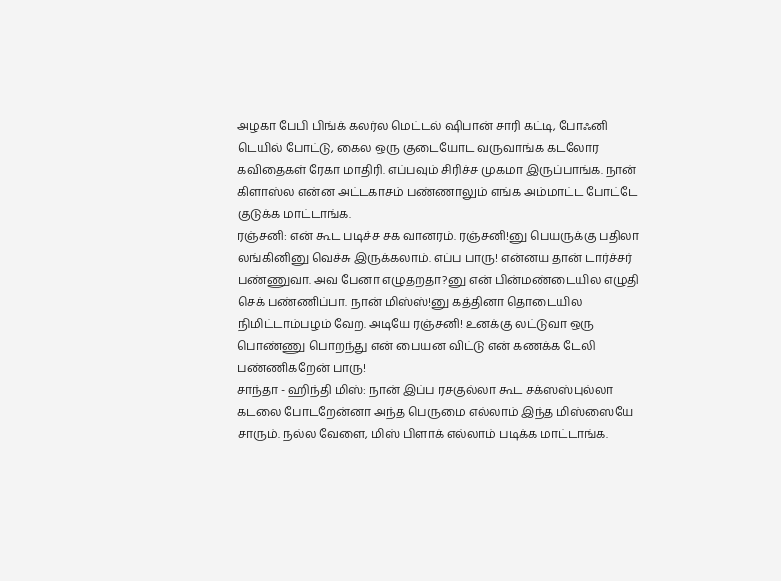அழகா பேபி பிங்க் கலர்ல மெட்டல் ஷிபான் சாரி கட்டி, போஃனி டெயில் போட்டு, கைல ஒரு குடையோட வருவாங்க கடலோர கவிதைகள் ரேகா மாதிரி. எப்பவும் சிரிச்ச முகமா இருப்பாங்க. நான் கிளாஸ்ல என்ன அட்டகாசம் பண்ணாலும் எங்க அம்மாட்ட போட்டே குடுக்க மாட்டாங்க.
ரஞ்சனி: என் கூட படிச்ச சக வானரம். ரஞ்சனி!னு பெயருக்கு பதிலா லங்கினினு வெச்சு இருக்கலாம். எப்ப பாரு! என்னய தான் டார்ச்சர் பண்ணுவா. அவ பேனா எழுதறதா?னு என் பின்மண்டையில எழுதி செக் பண்ணிப்பா. நான் மிஸ்ஸ்!னு கத்தினா தொடையில நிமிட்டாம்பழம் வேற. அடியே ரஞ்சனி! உனக்கு லட்டுவா ஒரு பொண்ணு பொறந்து என் பையன விட்டு என் கணக்க டேலி பண்ணிகறேன் பாரு!
சாந்தா - ஹிந்தி மிஸ்: நான் இப்ப ரசகுல்லா கூட சக்ஸஸ்புல்லா கடலை போடறேன்னா அந்த பெருமை எல்லாம் இந்த மிஸ்ஸையே சாரும். நல்ல வேளை, மிஸ் பிளாக் எல்லாம் படிக்க மாட்டாங்க.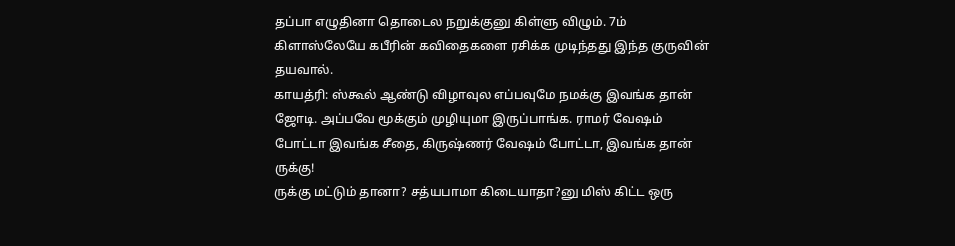தப்பா எழுதினா தொடைல நறுக்குனு கிள்ளு விழும். 7ம் கிளாஸ்லேயே கபீரின் கவிதைகளை ரசிக்க முடிந்தது இந்த குருவின் தயவால்.
காயத்ரி: ஸ்கூல் ஆண்டு விழாவுல எப்பவுமே நமக்கு இவங்க தான் ஜோடி. அப்பவே மூக்கும் முழியுமா இருப்பாங்க. ராமர் வேஷம் போட்டா இவங்க சீதை, கிருஷ்ணர் வேஷம் போட்டா, இவங்க தான் ருக்கு!
ருக்கு மட்டும் தானா? சத்யபாமா கிடையாதா?னு மிஸ் கிட்ட ஒரு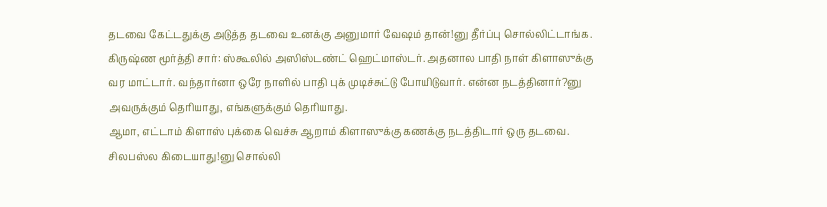தடவை கேட்டதுக்கு அடுத்த தடவை உனக்கு அனுமார் வேஷம் தான்!னு தீர்ப்பு சொல்லிட்டாங்க.
கிருஷ்ண மூர்த்தி சார்: ஸ்கூலில் அஸிஸ்டண்ட் ஹெட்மாஸ்டர். அதனால பாதி நாள் கிளாஸுக்கு வர மாட்டார். வந்தார்னா ஒரே நாளில் பாதி புக் முடிச்சுட்டு போயிடுவார். என்ன நடத்தினார்?னு அவருக்கும் தெரியாது, எங்களுக்கும் தெரியாது.
ஆமா, எட்டாம் கிளாஸ் புக்கை வெச்சு ஆறாம் கிளாஸுக்கு கணக்கு நடத்திடார் ஒரு தடவை. சிலபஸ்ல கிடையாது!னு சொல்லி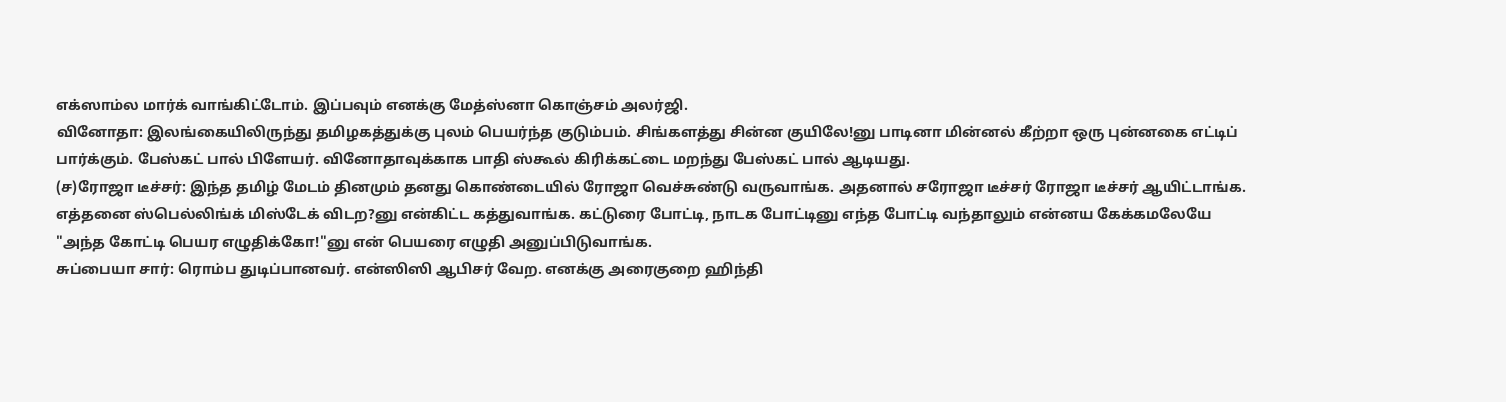எக்ஸாம்ல மார்க் வாங்கிட்டோம். இப்பவும் எனக்கு மேத்ஸ்னா கொஞ்சம் அலர்ஜி.
வினோதா: இலங்கையிலிருந்து தமிழகத்துக்கு புலம் பெயர்ந்த குடும்பம். சிங்களத்து சின்ன குயிலே!னு பாடினா மின்னல் கீற்றா ஒரு புன்னகை எட்டிப் பார்க்கும். பேஸ்கட் பால் பிளேயர். வினோதாவுக்காக பாதி ஸ்கூல் கிரிக்கட்டை மறந்து பேஸ்கட் பால் ஆடியது.
(ச)ரோஜா டீச்சர்: இந்த தமிழ் மேடம் தினமும் தனது கொண்டையில் ரோஜா வெச்சுண்டு வருவாங்க. அதனால் சரோஜா டீச்சர் ரோஜா டீச்சர் ஆயிட்டாங்க.
எத்தனை ஸ்பெல்லிங்க் மிஸ்டேக் விடற?னு என்கிட்ட கத்துவாங்க. கட்டுரை போட்டி, நாடக போட்டினு எந்த போட்டி வந்தாலும் என்னய கேக்கமலேயே "அந்த கோட்டி பெயர எழுதிக்கோ!"னு என் பெயரை எழுதி அனுப்பிடுவாங்க.
சுப்பையா சார்: ரொம்ப துடிப்பானவர். என்ஸிஸி ஆபிசர் வேற. எனக்கு அரைகுறை ஹிந்தி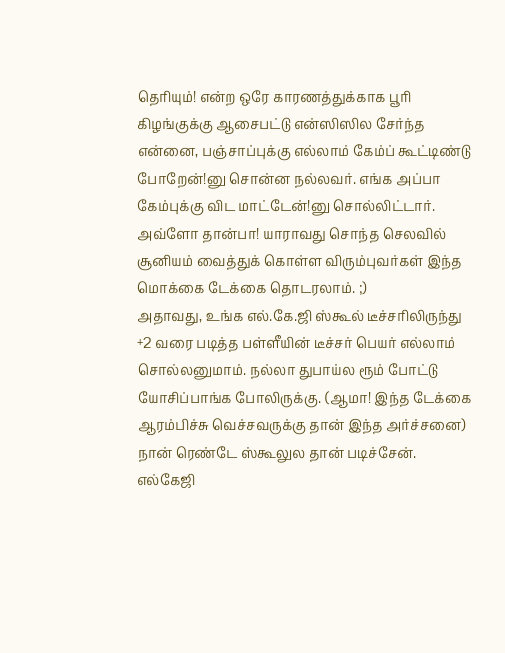தெரியும்! என்ற ஒரே காரணத்துக்காக பூரி கிழங்குக்கு ஆசைபட்டு என்ஸிஸில சேர்ந்த என்னை, பஞ்சாப்புக்கு எல்லாம் கேம்ப் கூட்டிண்டு போறேன்!னு சொன்ன நல்லவர். எங்க அப்பா கேம்புக்கு விட மாட்டேன்!னு சொல்லிட்டார்.
அவ்ளோ தான்பா! யாராவது சொந்த செலவில் சூனியம் வைத்துக் கொள்ள விரும்புவர்கள் இந்த மொக்கை டேக்கை தொடரலாம். ;)
அதாவது, உங்க எல்.கே.ஜி ஸ்கூல் டீச்சரிலிருந்து +2 வரை படித்த பள்ளீயின் டீச்சர் பெயர் எல்லாம் சொல்லனுமாம். நல்லா துபாய்ல ரூம் போட்டு யோசிப்பாங்க போலிருக்கு. (ஆமா! இந்த டேக்கை ஆரம்பிச்சு வெச்சவருக்கு தான் இந்த அர்ச்சனை)
நான் ரெண்டே ஸ்கூலுல தான் படிச்சேன்.
எல்கேஜி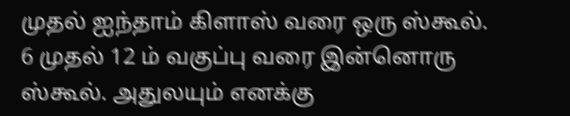முதல் ஐந்தாம் கிளாஸ் வரை ஒரு ஸ்கூல்.
6 முதல் 12 ம் வகுப்பு வரை இன்னொரு ஸ்கூல். அதுலயும் எனக்கு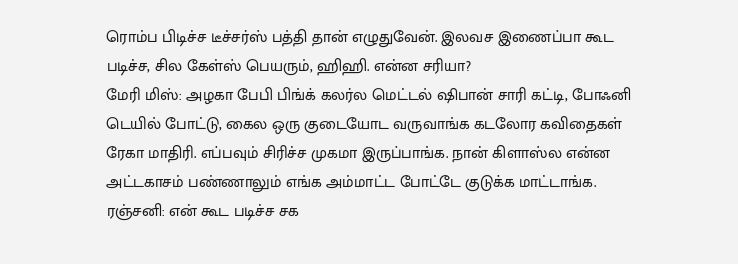ரொம்ப பிடிச்ச டீச்சர்ஸ் பத்தி தான் எழுதுவேன். இலவச இணைப்பா கூட படிச்ச, சில கேள்ஸ் பெயரும், ஹிஹி. என்ன சரியா?
மேரி மிஸ்: அழகா பேபி பிங்க் கலர்ல மெட்டல் ஷிபான் சாரி கட்டி, போஃனி டெயில் போட்டு, கைல ஒரு குடையோட வருவாங்க கடலோர கவிதைகள் ரேகா மாதிரி. எப்பவும் சிரிச்ச முகமா இருப்பாங்க. நான் கிளாஸ்ல என்ன அட்டகாசம் பண்ணாலும் எங்க அம்மாட்ட போட்டே குடுக்க மாட்டாங்க.
ரஞ்சனி: என் கூட படிச்ச சக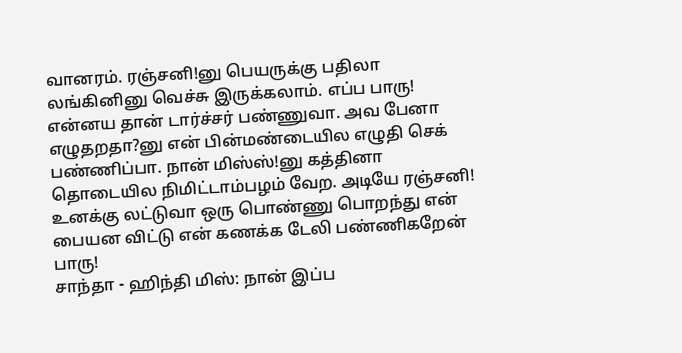வானரம். ரஞ்சனி!னு பெயருக்கு பதிலா லங்கினினு வெச்சு இருக்கலாம். எப்ப பாரு! என்னய தான் டார்ச்சர் பண்ணுவா. அவ பேனா எழுதறதா?னு என் பின்மண்டையில எழுதி செக் பண்ணிப்பா. நான் மிஸ்ஸ்!னு கத்தினா தொடையில நிமிட்டாம்பழம் வேற. அடியே ரஞ்சனி! உனக்கு லட்டுவா ஒரு பொண்ணு பொறந்து என் பையன விட்டு என் கணக்க டேலி பண்ணிகறேன் பாரு!
சாந்தா - ஹிந்தி மிஸ்: நான் இப்ப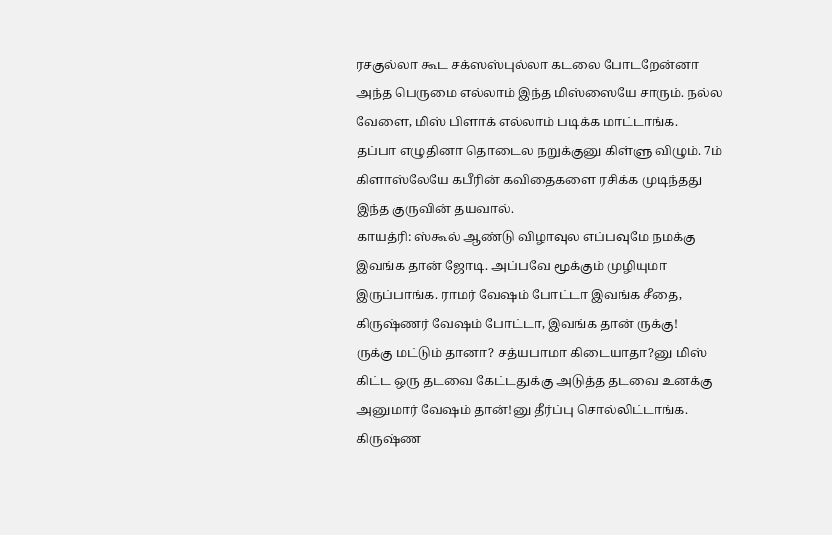ரசகுல்லா கூட சக்ஸஸ்புல்லா கடலை போடறேன்னா அந்த பெருமை எல்லாம் இந்த மிஸ்ஸையே சாரும். நல்ல வேளை, மிஸ் பிளாக் எல்லாம் படிக்க மாட்டாங்க.
தப்பா எழுதினா தொடைல நறுக்குனு கிள்ளு விழும். 7ம் கிளாஸ்லேயே கபீரின் கவிதைகளை ரசிக்க முடிந்தது இந்த குருவின் தயவால்.
காயத்ரி: ஸ்கூல் ஆண்டு விழாவுல எப்பவுமே நமக்கு இவங்க தான் ஜோடி. அப்பவே மூக்கும் முழியுமா இருப்பாங்க. ராமர் வேஷம் போட்டா இவங்க சீதை, கிருஷ்ணர் வேஷம் போட்டா, இவங்க தான் ருக்கு!
ருக்கு மட்டும் தானா? சத்யபாமா கிடையாதா?னு மிஸ் கிட்ட ஒரு தடவை கேட்டதுக்கு அடுத்த தடவை உனக்கு அனுமார் வேஷம் தான்!னு தீர்ப்பு சொல்லிட்டாங்க.
கிருஷ்ண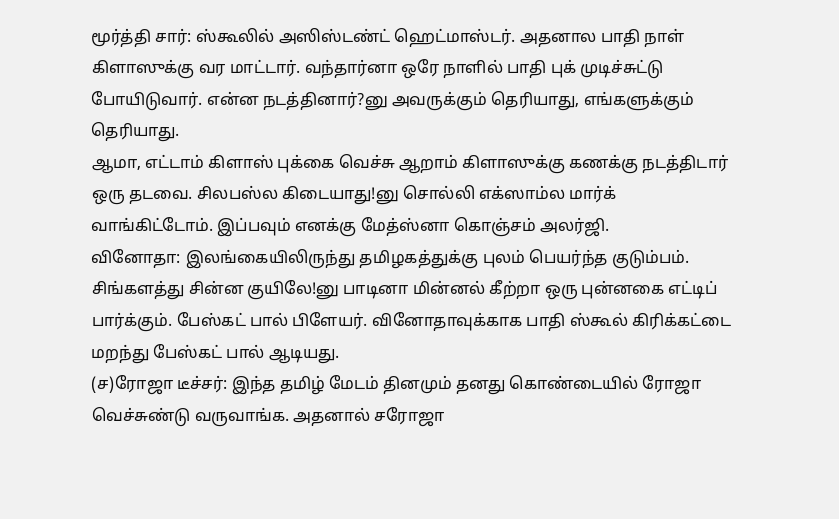மூர்த்தி சார்: ஸ்கூலில் அஸிஸ்டண்ட் ஹெட்மாஸ்டர். அதனால பாதி நாள் கிளாஸுக்கு வர மாட்டார். வந்தார்னா ஒரே நாளில் பாதி புக் முடிச்சுட்டு போயிடுவார். என்ன நடத்தினார்?னு அவருக்கும் தெரியாது, எங்களுக்கும் தெரியாது.
ஆமா, எட்டாம் கிளாஸ் புக்கை வெச்சு ஆறாம் கிளாஸுக்கு கணக்கு நடத்திடார் ஒரு தடவை. சிலபஸ்ல கிடையாது!னு சொல்லி எக்ஸாம்ல மார்க் வாங்கிட்டோம். இப்பவும் எனக்கு மேத்ஸ்னா கொஞ்சம் அலர்ஜி.
வினோதா: இலங்கையிலிருந்து தமிழகத்துக்கு புலம் பெயர்ந்த குடும்பம். சிங்களத்து சின்ன குயிலே!னு பாடினா மின்னல் கீற்றா ஒரு புன்னகை எட்டிப் பார்க்கும். பேஸ்கட் பால் பிளேயர். வினோதாவுக்காக பாதி ஸ்கூல் கிரிக்கட்டை மறந்து பேஸ்கட் பால் ஆடியது.
(ச)ரோஜா டீச்சர்: இந்த தமிழ் மேடம் தினமும் தனது கொண்டையில் ரோஜா வெச்சுண்டு வருவாங்க. அதனால் சரோஜா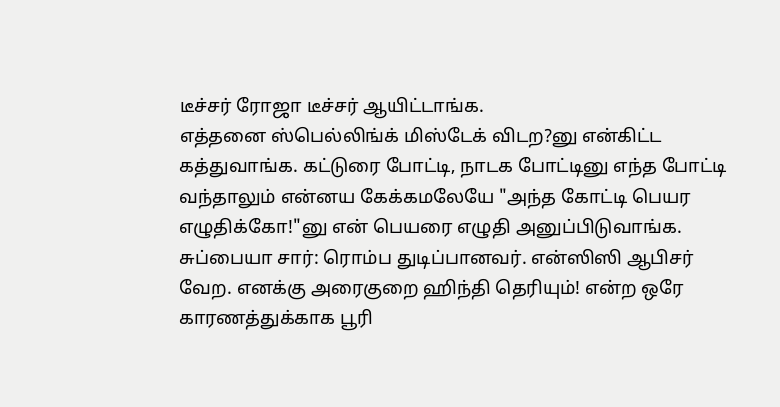டீச்சர் ரோஜா டீச்சர் ஆயிட்டாங்க.
எத்தனை ஸ்பெல்லிங்க் மிஸ்டேக் விடற?னு என்கிட்ட கத்துவாங்க. கட்டுரை போட்டி, நாடக போட்டினு எந்த போட்டி வந்தாலும் என்னய கேக்கமலேயே "அந்த கோட்டி பெயர எழுதிக்கோ!"னு என் பெயரை எழுதி அனுப்பிடுவாங்க.
சுப்பையா சார்: ரொம்ப துடிப்பானவர். என்ஸிஸி ஆபிசர் வேற. எனக்கு அரைகுறை ஹிந்தி தெரியும்! என்ற ஒரே காரணத்துக்காக பூரி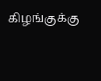கிழங்குக்கு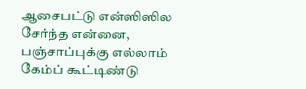ஆசைபட்டு என்ஸிஸில சேர்ந்த என்னை, பஞ்சாப்புக்கு எல்லாம் கேம்ப் கூட்டிண்டு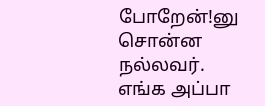போறேன்!னு சொன்ன நல்லவர். எங்க அப்பா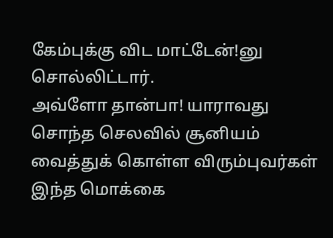கேம்புக்கு விட மாட்டேன்!னு சொல்லிட்டார்.
அவ்ளோ தான்பா! யாராவது சொந்த செலவில் சூனியம் வைத்துக் கொள்ள விரும்புவர்கள் இந்த மொக்கை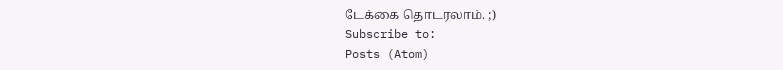டேக்கை தொடரலாம். ;)
Subscribe to:
Posts (Atom)